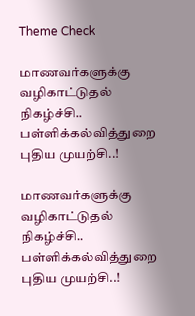Theme Check

மாணவர்களுக்கு வழிகாட்டுதல் நிகழ்ச்சி.. பள்ளிக்கல்வித்துறை புதிய முயற்சி..!

மாணவர்களுக்கு வழிகாட்டுதல் நிகழ்ச்சி.. பள்ளிக்கல்வித்துறை புதிய முயற்சி..!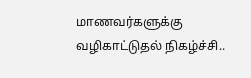மாணவர்களுக்கு வழிகாட்டுதல் நிகழ்ச்சி..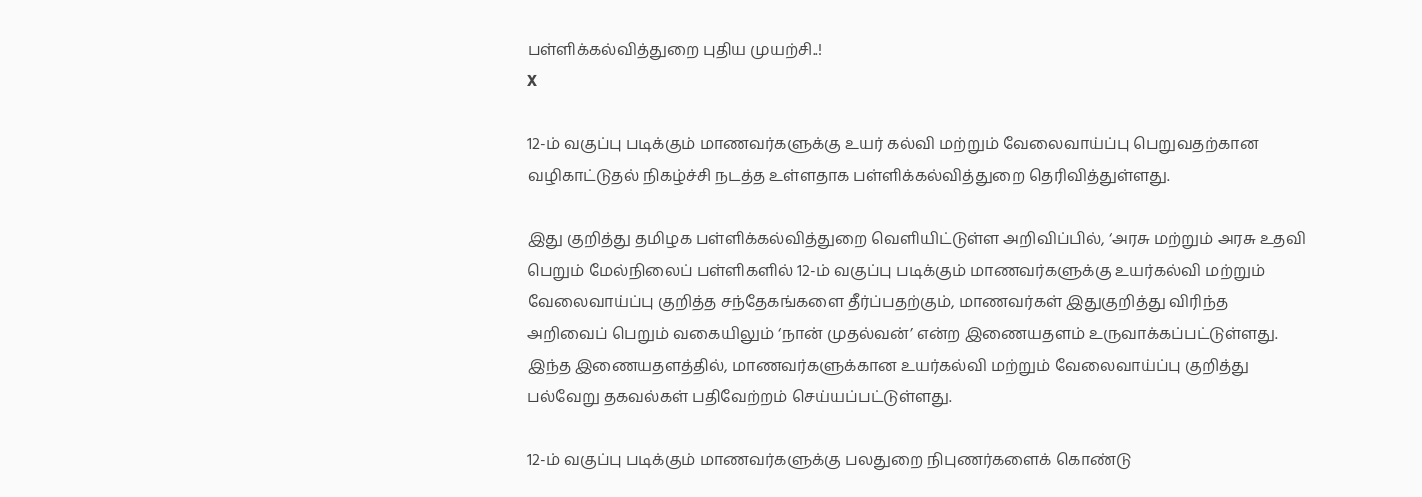பள்ளிக்கல்வித்துறை புதிய முயற்சி..!
X

12-ம் வகுப்பு படிக்கும் மாணவர்களுக்கு உயர் கல்வி மற்றும் வேலைவாய்ப்பு பெறுவதற்கான வழிகாட்டுதல் நிகழ்ச்சி நடத்த உள்ளதாக பள்ளிக்கல்வித்துறை தெரிவித்துள்ளது.

இது குறித்து தமிழக பள்ளிக்கல்வித்துறை வெளியிட்டுள்ள அறிவிப்பில், ‘அரசு மற்றும் அரசு உதவி பெறும் மேல்நிலைப் பள்ளிகளில் 12-ம் வகுப்பு படிக்கும் மாணவர்களுக்கு உயர்கல்வி மற்றும் வேலைவாய்ப்பு குறித்த சந்தேகங்களை தீர்ப்பதற்கும், மாணவர்கள் இதுகுறித்து விரிந்த அறிவைப் பெறும் வகையிலும் ‘நான் முதல்வன்’ என்ற இணையதளம் உருவாக்கப்பட்டுள்ளது. இந்த இணையதளத்தில், மாணவர்களுக்கான உயர்கல்வி மற்றும் வேலைவாய்ப்பு குறித்து பல்வேறு தகவல்கள் பதிவேற்றம் செய்யப்பட்டுள்ளது.

12-ம் வகுப்பு படிக்கும் மாணவர்களுக்கு பலதுறை நிபுணர்களைக் கொண்டு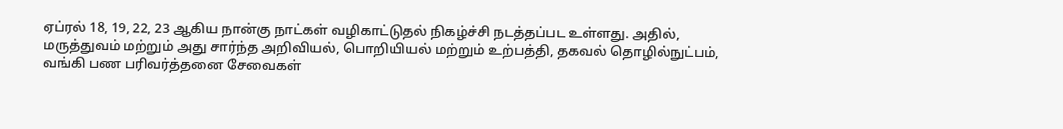ஏப்ரல் 18, 19, 22, 23 ஆகிய நான்கு நாட்கள் வழிகாட்டுதல் நிகழ்ச்சி நடத்தப்பட உள்ளது. அதில், மருத்துவம் மற்றும் அது சார்ந்த அறிவியல், பொறியியல் மற்றும் உற்பத்தி, தகவல் தொழில்நுட்பம், வங்கி பண பரிவர்த்தனை சேவைகள்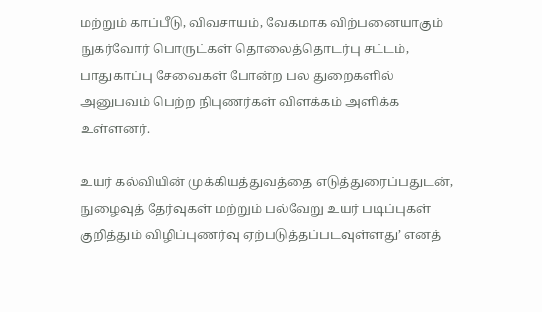மற்றும் காப்பீடு, விவசாயம், வேகமாக விற்பனையாகும் நுகர்வோர் பொருட்கள் தொலைத்தொடர்பு சட்டம், பாதுகாப்பு சேவைகள் போன்ற பல துறைகளில் அனுபவம் பெற்ற நிபுணர்கள் விளக்கம் அளிக்க உள்ளனர்.

உயர் கல்வியின் முக்கியத்துவத்தை எடுத்துரைப்பதுடன், நுழைவுத் தேர்வுகள் மற்றும் பல்வேறு உயர் படிப்புகள் குறித்தும் விழிப்புணர்வு ஏற்படுத்தப்படவுள்ளது’ எனத்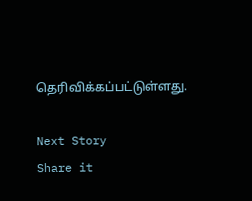தெரிவிக்கப்பட்டுள்ளது.

Next Story
Share it